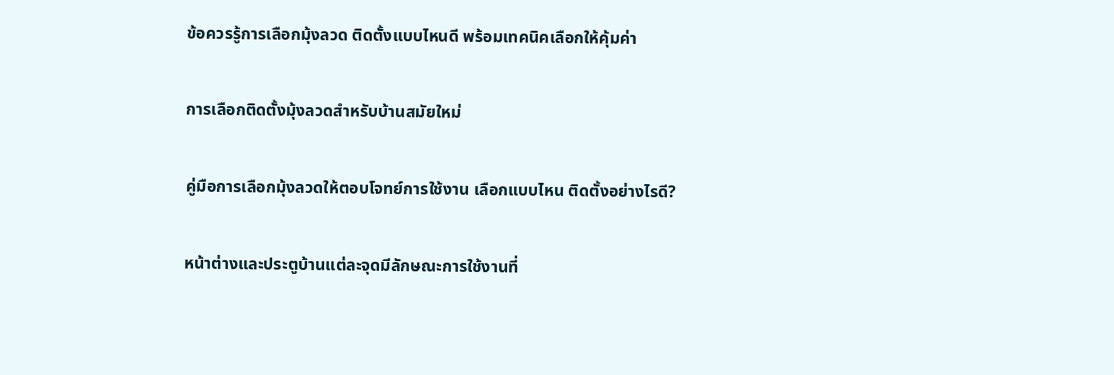ข้อควรรู้การเลือกมุ้งลวด ติดตั้งแบบไหนดี พร้อมเทคนิคเลือกให้คุ้มค่า

การเลือกติดตั้งมุ้งลวดสำหรับบ้านสมัยใหม่

คู่มือการเลือกมุ้งลวดให้ตอบโจทย์การใช้งาน เลือกแบบไหน ติดตั้งอย่างไรดี?

หน้าต่างและประตูบ้านแต่ละจุดมีลักษณะการใช้งานที่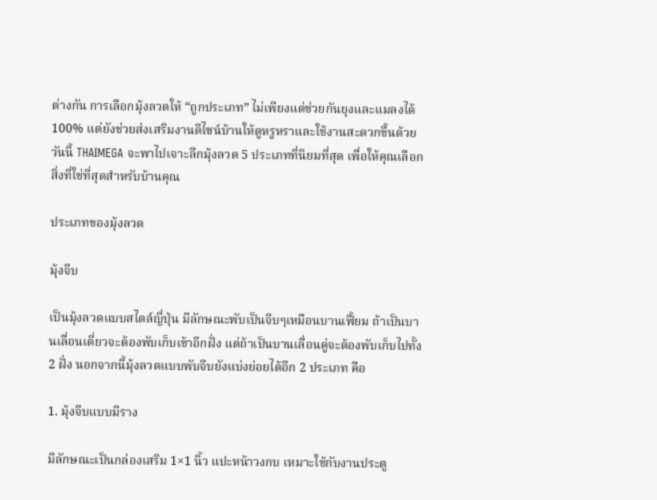ต่างกัน การเลือกมุ้งลวดให้ “ถูกประเภท” ไม่เพียงแต่ช่วยกันยุงและแมลงได้ 100% แต่ยังช่วยส่งเสริมงานดีไซน์บ้านให้ดูหรูหราและใช้งานสะดวกขึ้นด้วย วันนี้ THAIMEGA จะพาไปเจาะลึกมุ้งลวด 5 ประเภทที่นิยมที่สุด เพื่อให้คุณเลือกสิ่งที่ใช่ที่สุดสำหรับบ้านคุณ

ประเภทของมุ้งลวด

มุ้งจีบ

เป็นมุ้งลวดแบบสไตล์ญี่ปุ่น มีลักษณะพับเป็นจีบๆเหมือนบานเฟี้ยม ถ้าเป็นบานเลื่อนเดี่ยวจะต้องพับเก็บเข้าอีกฝั่ง แต่ถ้าเป็นบานเลื่อนคู่จะต้องพับเก็บไปทั้ง 2 ฝั่ง นอกจากนี้มุ้งลวดแบบพับจีบยังแบ่งย่อยได้อีก 2 ประเภท คือ

1. มุ้งจีบแบบมีราง

มีลักษณะเป็นกล่องเสริม 1×1 นิ้ว แปะหน้าวงกบ เหมาะใช้กับงานประตู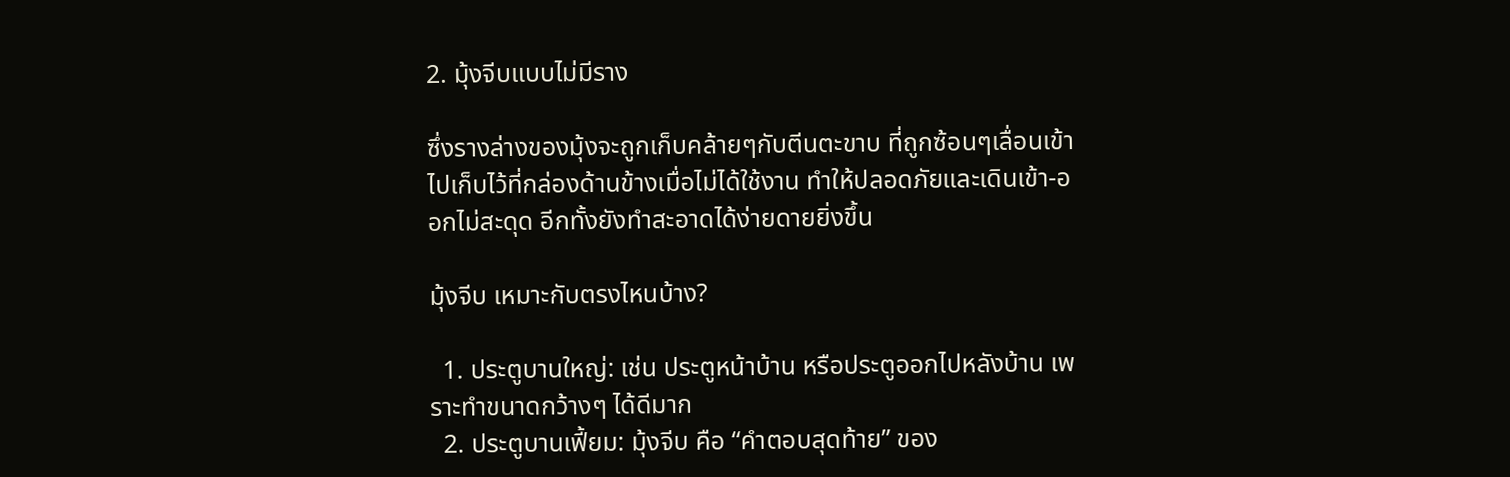2. มุ้งจีบแบบไม่มีราง

ซึ่งรางล่างของมุ้งจะถูกเก็บคล้ายๆกับตีนตะขาบ ที่ถูกซ้อนๆเลื่อนเข้าไปเก็บไว้ที่กล่องด้านข้างเมื่อไม่ได้ใช้งาน ทำให้ปลอดภัยและเดินเข้า-ออกไม่สะดุด อีกทั้งยังทำสะอาดได้ง่ายดายยิ่งขึ้น

มุ้งจีบ เหมาะกับตรงไหนบ้าง?

  1. ประตูบานใหญ่: เช่น ประตูหน้าบ้าน หรือประตูออกไปหลังบ้าน เพราะทำขนาดกว้างๆ ได้ดีมาก
  2. ประตูบานเฟี้ยม: มุ้งจีบ คือ “คำตอบสุดท้าย” ของ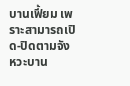บานเฟี้ยม เพราะสามารถเปิด-ปิดตามจังหวะบาน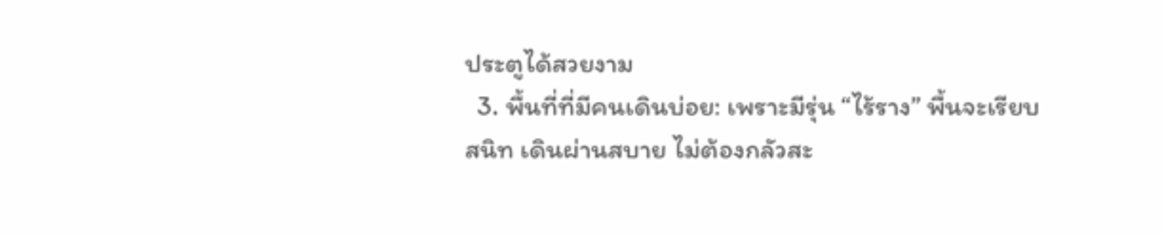ประตูได้สวยงาม
  3. พื้นที่ที่มีคนเดินบ่อย: เพราะมีรุ่น “ไร้ราง” พื้นจะเรียบสนิท เดินผ่านสบาย ไม่ต้องกลัวสะ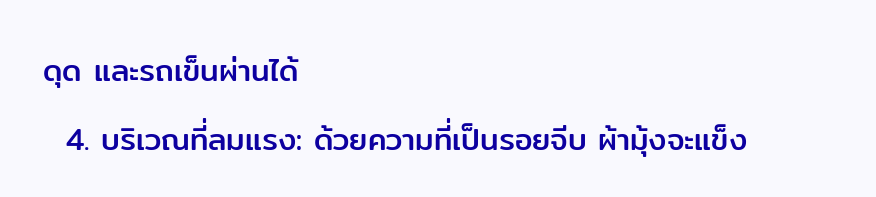ดุด และรถเข็นผ่านได้
  4. บริเวณที่ลมแรง: ด้วยความที่เป็นรอยจีบ ผ้ามุ้งจะแข็ง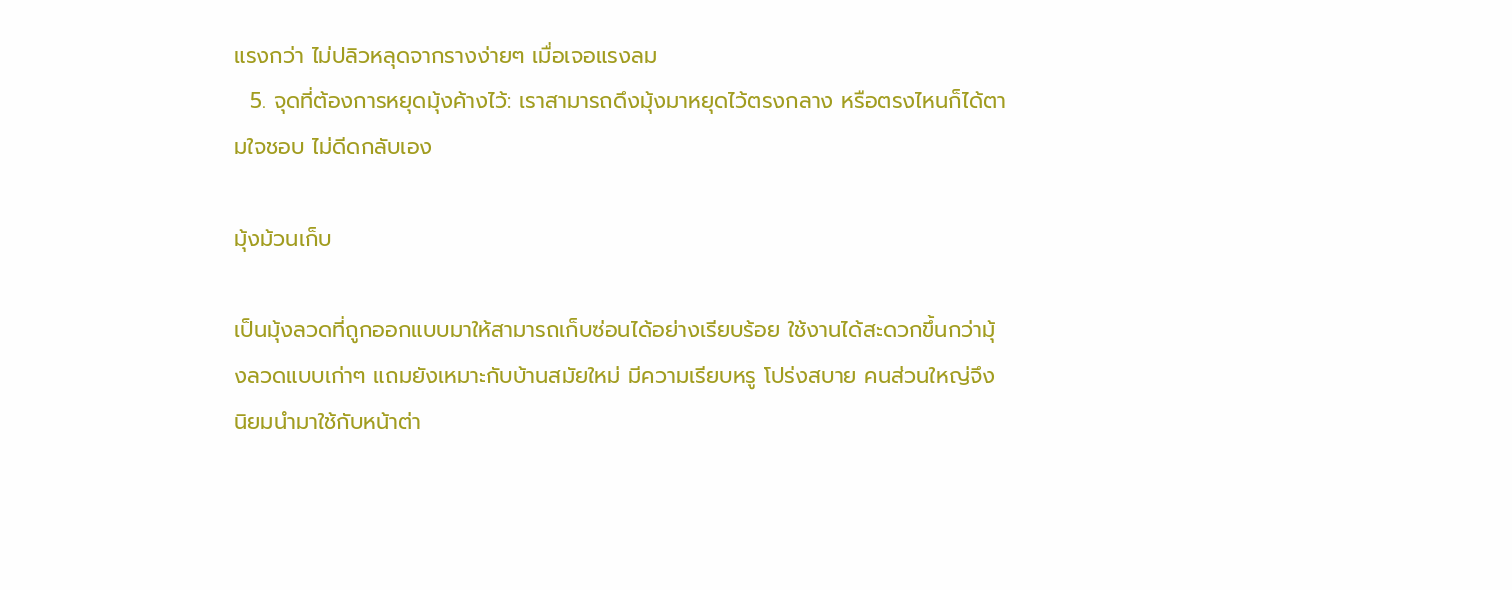แรงกว่า ไม่ปลิวหลุดจากรางง่ายๆ เมื่อเจอแรงลม
  5. จุดที่ต้องการหยุดมุ้งค้างไว้: เราสามารถดึงมุ้งมาหยุดไว้ตรงกลาง หรือตรงไหนก็ได้ตามใจชอบ ไม่ดีดกลับเอง

มุ้งม้วนเก็บ

เป็นมุ้งลวดที่ถูกออกแบบมาให้สามารถเก็บซ่อนได้อย่างเรียบร้อย ใช้งานได้สะดวกขึ้นกว่ามุ้งลวดแบบเก่าๆ แถมยังเหมาะกับบ้านสมัยใหม่ มีความเรียบหรู โปร่งสบาย คนส่วนใหญ่จึงนิยมนำมาใช้กับหน้าต่า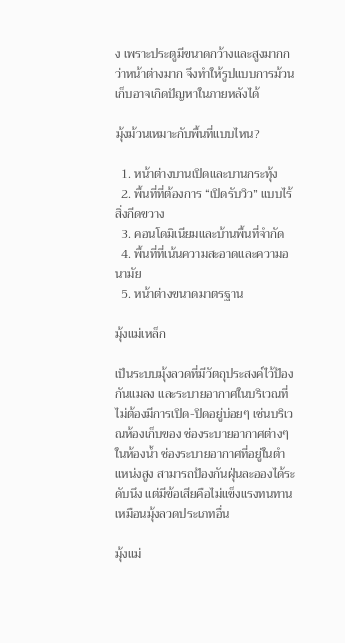ง เพราะประตูมีขนาดกว้างและสูงมากกว่าหน้าต่างมาก จึงทำให้รูปแบบการม้วนเก็บอาจเกิดปัญหาในภายหลังได้

มุ้งม้วนเหมาะกับพื้นที่แบบไหน?

  1. หน้าต่างบานเปิดและบานกระทุ้ง
  2. พื้นที่ที่ต้องการ “เปิดรับวิว” แบบไร้สิ่งกีดขวาง
  3. คอนโดมิเนียมและบ้านพื้นที่จำกัด
  4. พื้นที่ที่เน้นความสะอาดและความอนามัย
  5. หน้าต่างขนาดมาตรฐาน

มุ้งแม่เหล็ก

เป็นระบบมุ้งลวดที่มีวัตถุประสงค์ไว้ป้องกันแมลง และระบายอากาศในบริเวณที่ไม่ต้องมีการเปิด-ปิดอยู่บ่อยๆ เช่นบริเวณห้องเก็บของ ช่องระบายอากาศต่างๆในห้องน้ำ ช่องระบายอากาศที่อยู่ในตำแหน่งสูง สามารถป้องกันฝุ่นละอองได้ระดับนึง แต่มีข้อเสียคือไม่แข็งแรงทนทานเหมือนมุ้งลวดประเภทอื่น

มุ้งแม่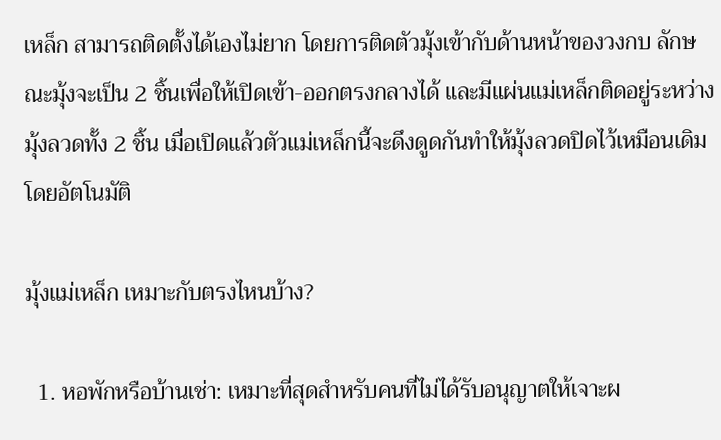เหล็ก สามารถติดตั้งได้เองไม่ยาก โดยการติดตัวมุ้งเข้ากับด้านหน้าของวงกบ ลักษณะมุ้งจะเป็น 2 ชิ้นเพื่อให้เปิดเข้า-ออกตรงกลางได้ และมีแผ่นแม่เหล็กติดอยู่ระหว่างมุ้งลวดทั้ง 2 ชิ้น เมื่อเปิดแล้วตัวแม่เหล็กนี้จะดึงดูดกันทำให้มุ้งลวดปิดไว้เหมือนเดิมโดยอัตโนมัติ

มุ้งแม่เหล็ก เหมาะกับตรงไหนบ้าง?

  1. หอพักหรือบ้านเช่า: เหมาะที่สุดสำหรับคนที่ไม่ได้รับอนุญาตให้เจาะผ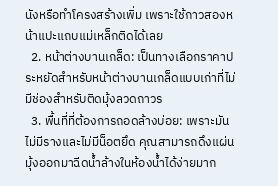นังหรือทำโครงสร้างเพิ่ม เพราะใช้กาวสองหน้าแปะแถบแม่เหล็กติดได้เลย
  2. หน้าต่างบานเกล็ด: เป็นทางเลือกราคาประหยัดสำหรับหน้าต่างบานเกล็ดแบบเก่าที่ไม่มีช่องสำหรับติดมุ้งลวดถาวร
  3. พื้นที่ที่ต้องการถอดล้างบ่อย: เพราะมันไม่มีรางและไม่มีน็อตยึด คุณสามารถดึงแผ่นมุ้งออกมาฉีดน้ำล้างในห้องน้ำได้ง่ายมาก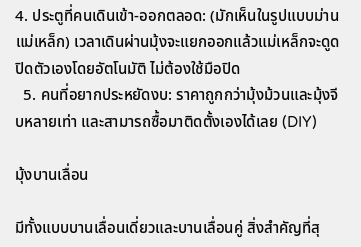4. ประตูที่คนเดินเข้า-ออกตลอด: (มักเห็นในรูปแบบม่านแม่เหล็ก) เวลาเดินผ่านมุ้งจะแยกออกแล้วแม่เหล็กจะดูดปิดตัวเองโดยอัตโนมัติ ไม่ต้องใช้มือปิด
  5. คนที่อยากประหยัดงบ: ราคาถูกกว่ามุ้งม้วนและมุ้งจีบหลายเท่า และสามารถซื้อมาติดตั้งเองได้เลย (DIY)

มุ้งบานเลื่อน

มีทั้งแบบบานเลื่อนเดี่ยวและบานเลื่อนคู่ สิ่งสำคัญที่สุ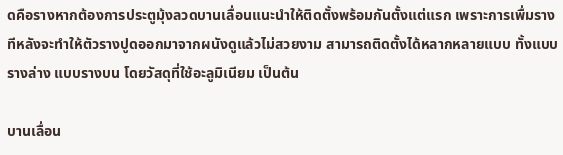ดคือรางหากต้องการประตูมุ้งลวดบานเลื่อนแนะนำให้ติดตั้งพร้อมกันตั้งแต่แรก เพราะการเพื่มรางทีหลังจะทำให้ตัวรางปูดออกมาจากผนังดูแล้วไม่สวยงาม สามารถติดตั้งได้หลากหลายแบบ ทั้งแบบรางล่าง แบบรางบน โดยวัสดุที่ใช้อะลูมิเนียม เป็นต้น

บานเลื่อน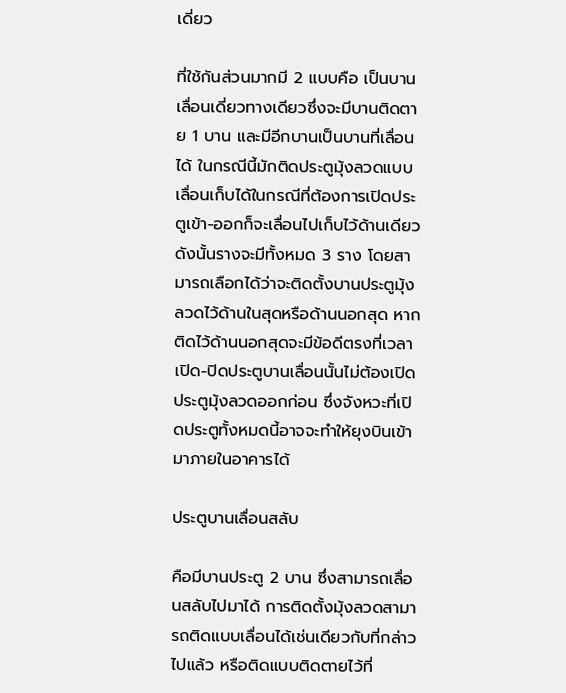เดี่ยว

ที่ใช้กันส่วนมากมี 2 แบบคือ เป็นบานเลื่อนเดี่ยวทางเดียวซึ่งจะมีบานติดตาย 1 บาน และมีอีกบานเป็นบานที่เลื่อนได้ ในกรณีนี้มักติดประตูมุ้งลวดแบบเลื่อนเก็บได้ในกรณีที่ต้องการเปิดประตูเข้า-ออกก็จะเลื่อนไปเก็บไว้ด้านเดียว ดังนั้นรางจะมีทั้งหมด 3 ราง โดยสามารถเลือกได้ว่าจะติดตั้งบานประตูมุ้งลวดไว้ด้านในสุดหรือด้านนอกสุด หากติดไว้ด้านนอกสุดจะมีข้อดีตรงที่เวลาเปิด-ปิดประตูบานเลื่อนนั้นไม่ต้องเปิดประตูมุ้งลวดออกก่อน ซึ่งจังหวะที่เปิดประตูทั้งหมดนี้อาจจะทำให้ยุงบินเข้ามาภายในอาคารได้

ประตูบานเลื่อนสลับ

คือมีบานประตู 2 บาน ซึ่งสามารถเลื่อนสลับไปมาได้ การติดตั้งมุ้งลวดสามารถติดแบบเลื่อนได้เช่นเดียวกับที่กล่าวไปแล้ว หรือติดแบบติดตายไว้ที่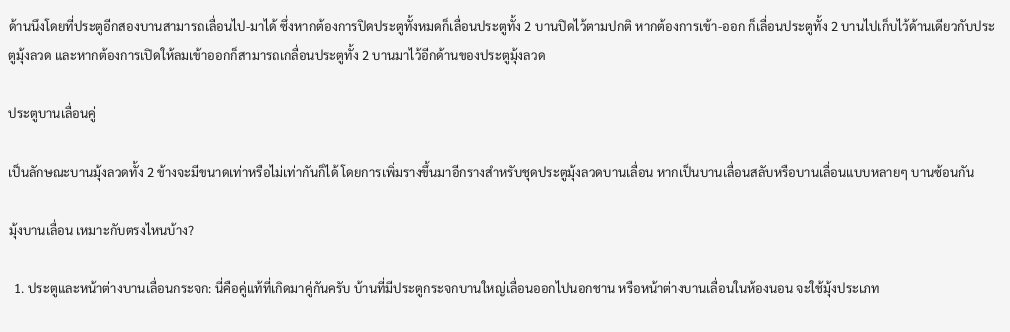ด้านนึงโดยที่ประตูอีกสองบานสามารถเลื่อนไป-มาได้ ซึ่งหากต้องการปิดประตูทั้งหมดก็เลื่อนประตูทั้ง 2 บานปิดไว้ตามปกติ หากต้องการเข้า-ออก ก็เลื่อนประตูทั้ง 2 บานไปเก็บไว้ด้านเดียวกับประตูมุ้งลวด และหากต้องการเปิดให้ลมเข้าออกก็สามารถเกลื่อนประตูทั้ง 2 บานมาไว้อีกด้านของประตูมุ้งลวด

ประตูบานเลื่อนคู่

เป็นลักษณะบานมุ้งลวดทั้ง 2 ข้างจะมีขนาดเท่าหรือไม่เท่ากันก็ได้ โดยการเพิ่มรางขึ้นมาอีกรางสำหรับชุดประตูมุ้งลวดบานเลื่อน หากเป็นบานเลื่อนสลับหรือบานเลื่อนแบบหลายๆ บานซ้อนกัน

มุ้งบานเลื่อน เหมาะกับตรงไหนบ้าง?

  1. ประตูและหน้าต่างบานเลื่อนกระจก: นี่คือคู่แท้ที่เกิดมาคู่กันครับ บ้านที่มีประตูกระจกบานใหญ่เลื่อนออกไปนอกชาน หรือหน้าต่างบานเลื่อนในห้องนอน จะใช้มุ้งประเภท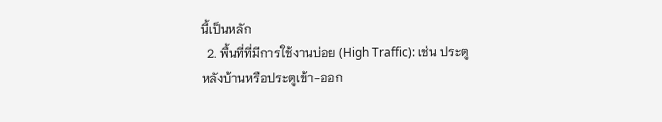นี้เป็นหลัก
  2. พื้นที่ที่มีการใช้งานบ่อย (High Traffic): เช่น ประตูหลังบ้านหรือประตูเข้า-ออก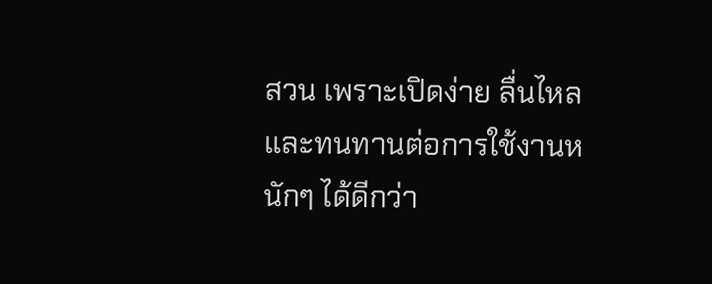สวน เพราะเปิดง่าย ลื่นไหล และทนทานต่อการใช้งานหนักๆ ได้ดีกว่า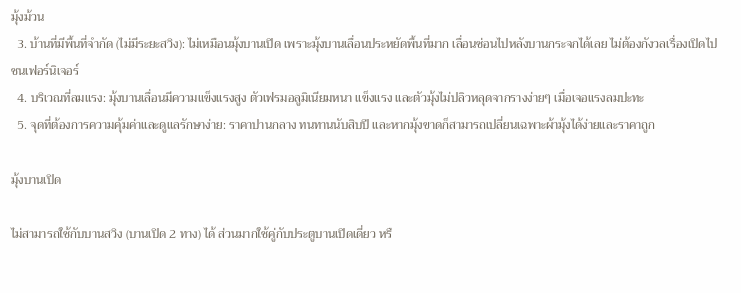มุ้งม้วน
  3. บ้านที่มีพื้นที่จำกัด (ไม่มีระยะสวิง): ไม่เหมือนมุ้งบานเปิด เพราะมุ้งบานเลื่อนประหยัดพื้นที่มาก เลื่อนซ่อนไปหลังบานกระจกได้เลย ไม่ต้องกังวลเรื่องเปิดไปชนเฟอร์นิเจอร์
  4. บริเวณที่ลมแรง: มุ้งบานเลื่อนมีความแข็งแรงสูง ตัวเฟรมอลูมิเนียมหนา แข็งแรง และตัวมุ้งไม่ปลิวหลุดจากรางง่ายๆ เมื่อเจอแรงลมปะทะ
  5. จุดที่ต้องการความคุ้มค่าและดูแลรักษาง่าย: ราคาปานกลาง ทนทานนับสิบปี และหากมุ้งขาดก็สามารถเปลี่ยนเฉพาะผ้ามุ้งได้ง่ายและราคาถูก

มุ้งบานเปิด

ไม่สามารถใช้กับบานสวิง (บานเปิด 2 ทาง) ได้ ส่วนมากใช้คู่กับประตูบานเปิดเดี่ยว หรื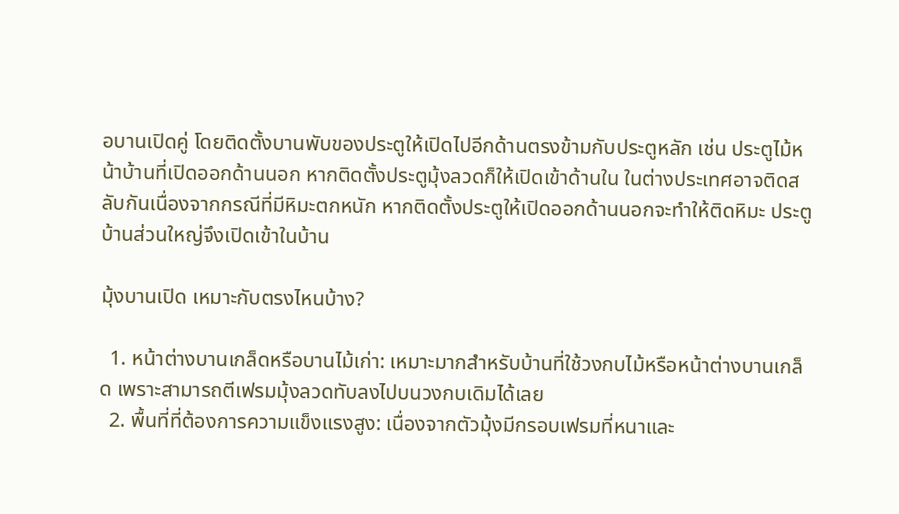อบานเปิดคู่ โดยติดตั้งบานพับของประตูให้เปิดไปอีกด้านตรงข้ามกับประตูหลัก เช่น ประตูไม้หน้าบ้านที่เปิดออกด้านนอก หากติดตั้งประตูมุ้งลวดก็ให้เปิดเข้าด้านใน ในต่างประเทศอาจติดสลับกันเนื่องจากกรณีที่มีหิมะตกหนัก หากติดตั้งประตูให้เปิดออกด้านนอกจะทำให้ติดหิมะ ประตูบ้านส่วนใหญ่จึงเปิดเข้าในบ้าน

มุ้งบานเปิด เหมาะกับตรงไหนบ้าง?

  1. หน้าต่างบานเกล็ดหรือบานไม้เก่า: เหมาะมากสำหรับบ้านที่ใช้วงกบไม้หรือหน้าต่างบานเกล็ด เพราะสามารถตีเฟรมมุ้งลวดทับลงไปบนวงกบเดิมได้เลย
  2. พื้นที่ที่ต้องการความแข็งแรงสูง: เนื่องจากตัวมุ้งมีกรอบเฟรมที่หนาและ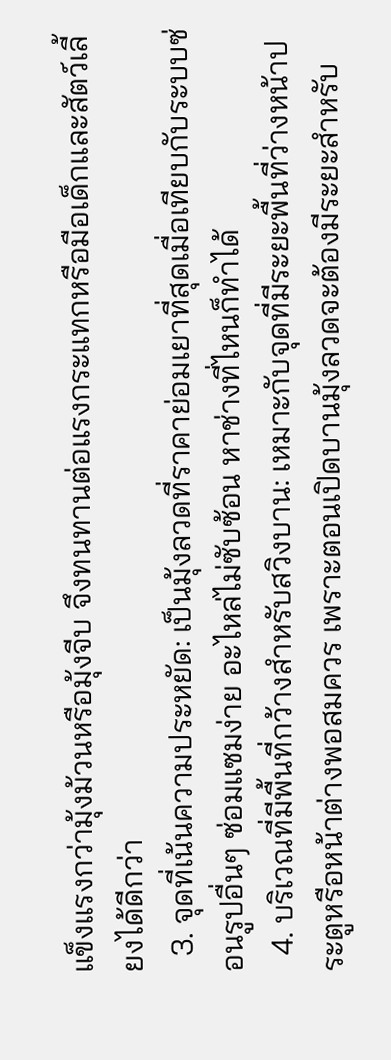แข็งแรงกว่ามุ้งม้วนหรือมุ้งจีบ จึงทนทานต่อแรงกระแทกหรือมือเด็กและสัตว์เลี้ยงได้ดีกว่า
  3. จุดที่เน้นความประหยัด: เป็นมุ้งลวดที่ราคาย่อมเยาที่สุดเมื่อเทียบกับระบบซ่อนรูปอื่นๆ ซ่อมแซมง่าย อะไหล่ไม่ซับซ้อน หาช่างที่ไหนก็ทำได้
  4. บริเวณที่มีพื้นที่กว้างสำหรับสวิงบาน: เหมาะกับจุดที่มีระยะพื้นที่ว่างหน้าประตูหรือหน้าต่างพอสมควร เพราะตอนเปิดบานมุ้งลวดจะต้องมีระยะสำหรับ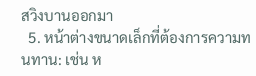สวิงบานออกมา
  5. หน้าต่างขนาดเล็กที่ต้องการความทนทาน: เช่น ห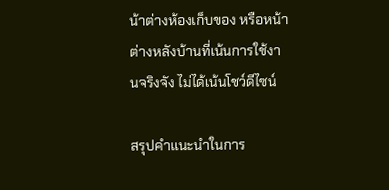น้าต่างห้องเก็บของ หรือหน้าต่างหลังบ้านที่เน้นการใช้งานจริงจัง ไม่ได้เน้นโชว์ดีไซน์

สรุปคำแนะนำในการ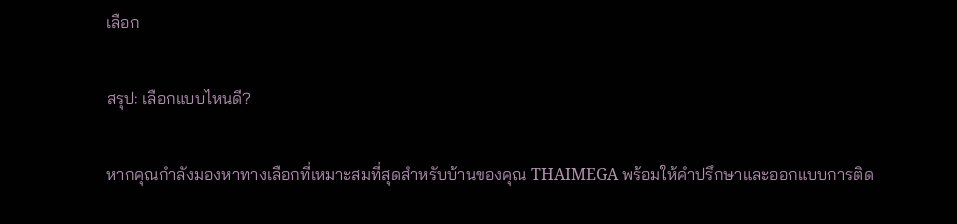เลือก

สรุป: เลือกแบบไหนดี?

หากคุณกำลังมองหาทางเลือกที่เหมาะสมที่สุดสำหรับบ้านของคุณ THAIMEGA พร้อมให้คำปรึกษาและออกแบบการติด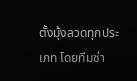ตั้งมุ้งลวดทุกประเภท โดยทีมช่า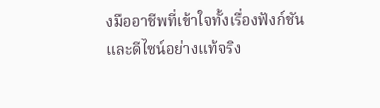งมืออาชีพที่เข้าใจทั้งเรื่องฟังก์ชันและดีไซน์อย่างแท้จริง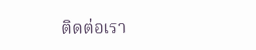ติดต่อเรา